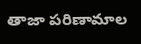తాజా పరిణామాల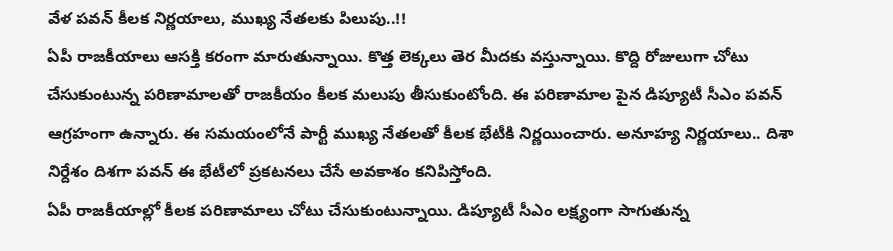వేళ పవన్ కీలక నిర్ణయాలు, ముఖ్య నేతలకు పిలుపు..!!
ఏపీ రాజకీయాలు ఆసక్తి కరంగా మారుతున్నాయి. కొత్త లెక్కలు తెర మీదకు వస్తున్నాయి. కొద్ది రోజులుగా చోటు చేసుకుంటున్న పరిణామాలతో రాజకీయం కీలక మలుపు తీసుకుంటోంది. ఈ పరిణామాల పైన డిప్యూటీ సీఎం పవన్ ఆగ్రహంగా ఉన్నారు. ఈ సమయంలోనే పార్టీ ముఖ్య నేతలతో కీలక భేటీకి నిర్ణయించారు. అనూహ్య నిర్ణయాలు.. దిశా నిర్దేశం దిశగా పవన్ ఈ భేటీలో ప్రకటనలు చేసే అవకాశం కనిపిస్తోంది.
ఏపీ రాజకీయాల్లో కీలక పరిణామాలు చోటు చేసుకుంటున్నాయి. డిప్యూటీ సీఎం లక్ష్యంగా సాగుతున్న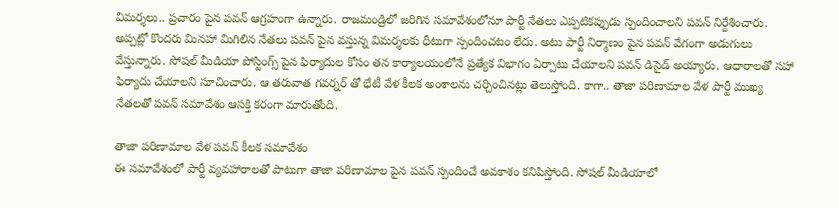విమర్శలు.. ప్రచారం పైన పవన్ ఆగ్రహంగా ఉన్నారు. రాజమండ్రిలో జరిగిన సమావేశంలోనూ పార్టీ నేతలు ఎప్పటికప్పుడు స్పందించాలని పవన్ నిర్దేశించారు. అప్పట్లో కొందరు మినహా మిగిలిన నేతలు పవన్ పైన వస్తున్న విమర్శలకు ధీటుగా స్పందించటం లేదు. అటు పార్టీ నిర్మాణం పైన పవన్ వేగంగా అడుగులు వేస్తున్నారు. సోషల్ మీడియా పోస్టింగ్స్ పైన ఫిర్యాదుల కోసం తన కార్యాలయంలోనే ప్రత్యేక విభాగం ఏర్పాటు చేయాలని పవన్ డిసైడ్ అయ్యారు. ఆధారాలతో సహా ఫిర్యాదు చేయాలని సూచించారు. ఆ తరువాత గవర్నర్ తో భేటీ వేళ కీలక అంశాలను చర్చించినట్లు తెలుస్తోంది. కాగా.. తాజా పరిణామాల వేళ పార్టీ ముఖ్య నేతలతో పవన్ సమావేశం ఆసక్తి కరంగా మారుతోంది.

తాజా పరిణామాల వేళ పవన్ కీలక సమావేశం
ఈ సమావేశంలో పార్టీ వ్యవహారాలతో పాటుగా తాజా పరిణామాల పైన పవన్ స్పందించే అవకాశం కనిపిస్తోంది. సోషల్ మీడియాలో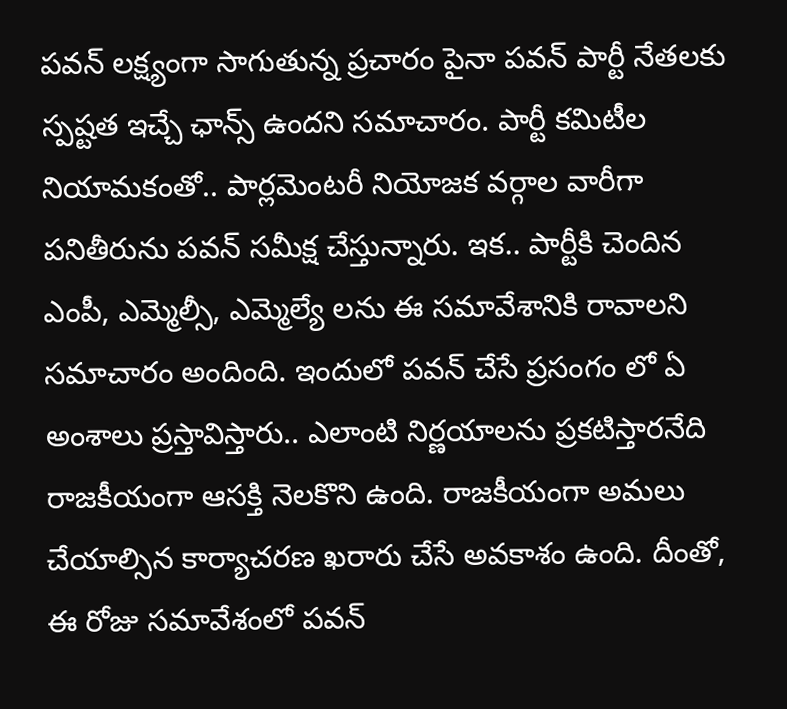పవన్ లక్ష్యంగా సాగుతున్న ప్రచారం పైనా పవన్ పార్టీ నేతలకు స్పష్టత ఇచ్చే ఛాన్స్ ఉందని సమాచారం. పార్టీ కమిటీల నియామకంతో.. పార్లమెంటరీ నియోజక వర్గాల వారీగా పనితీరును పవన్ సమీక్ష చేస్తున్నారు. ఇక.. పార్టీకి చెందిన ఎంపీ, ఎమ్మెల్సీ, ఎమ్మెల్యే లను ఈ సమావేశానికి రావాలని సమాచారం అందింది. ఇందులో పవన్ చేసే ప్రసంగం లో ఏ అంశాలు ప్రస్తావిస్తారు.. ఎలాంటి నిర్ణయాలను ప్రకటిస్తారనేది రాజకీయంగా ఆసక్తి నెలకొని ఉంది. రాజకీయంగా అమలు చేయాల్సిన కార్యాచరణ ఖరారు చేసే అవకాశం ఉంది. దీంతో, ఈ రోజు సమావేశంలో పవన్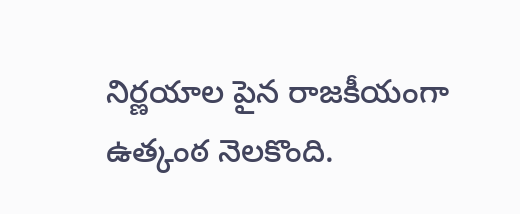నిర్ణయాల పైన రాజకీయంగా ఉత్కంఠ నెలకొంది.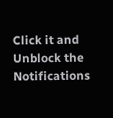Click it and Unblock the Notifications